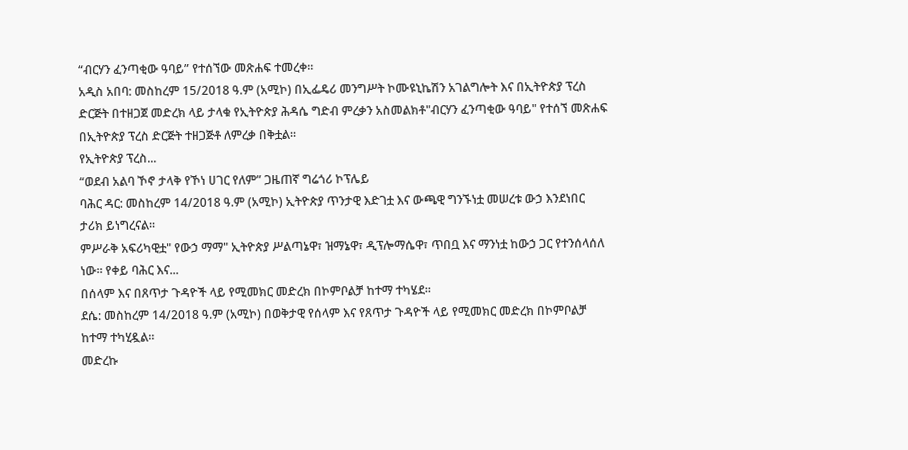“ብርሃን ፈንጣቂው ዓባይ” የተሰኘው መጽሐፍ ተመረቀ።
አዲስ አበባ: መስከረም 15/2018 ዓ.ም (አሚኮ) በኢፌዴሪ መንግሥት ኮሙዩኒኬሽን አገልግሎት እና በኢትዮጵያ ፕረስ ድርጅት በተዘጋጀ መድረክ ላይ ታላቁ የኢትዮጵያ ሕዳሴ ግድብ ምረቃን አስመልክቶ"ብርሃን ፈንጣቂው ዓባይ" የተሰኘ መጽሐፍ በኢትዮጵያ ፕረስ ድርጅት ተዘጋጅቶ ለምረቃ በቅቷል።
የኢትዮጵያ ፕረስ...
“ወደብ አልባ ኾኖ ታላቅ የኾነ ሀገር የለም” ጋዜጠኛ ግሬጎሪ ኮፕሌይ
ባሕር ዳር: መስከረም 14/2018 ዓ.ም (አሚኮ) ኢትዮጵያ ጥንታዊ እድገቷ እና ውጫዊ ግንኙነቷ መሠረቱ ውኃ እንደነበር ታሪክ ይነግረናል፡፡
ምሥራቅ አፍሪካዊቷ" የውኃ ማማ" ኢትዮጵያ ሥልጣኔዋ፣ ዝማኔዋ፣ ዲፕሎማሴዋ፣ ጥበቧ እና ማንነቷ ከውኃ ጋር የተንሰላሰለ ነው፡፡ የቀይ ባሕር እና...
በሰላም እና በጸጥታ ጉዳዮች ላይ የሚመክር መድረክ በኮምቦልቻ ከተማ ተካሄደ።
ደሴ: መስከረም 14/2018 ዓ.ም (አሚኮ) በወቅታዊ የሰላም እና የጸጥታ ጉዳዮች ላይ የሚመክር መድረክ በኮምቦልቻ ከተማ ተካሂዷል።
መድረኩ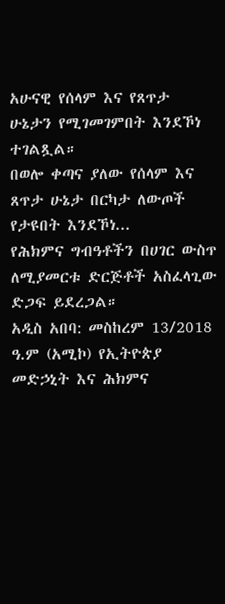አሁናዊ የሰላም እና የጸጥታ ሁኔታን የሚገመገምበት እንደኾነ ተገልጿል።
በወሎ ቀጣና ያለው የሰላም እና ጸጥታ ሁኔታ በርካታ ለውጦች የታዩበት እንደኾነ...
የሕክምና ግብዓቶችን በሀገር ውስጥ ለሚያመርቱ ድርጅቶች አስፈላጊው ድጋፍ ይደረጋል።
አዲስ አበባ: መስከረም 13/2018 ዓ.ም (አሚኮ) የኢትዮጵያ መድኃኒት እና ሕክምና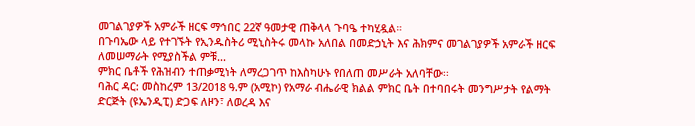መገልገያዎች አምራች ዘርፍ ማኅበር 22ኛ ዓመታዊ ጠቅላላ ጉባዔ ተካሂዷል።
በጉባኤው ላይ የተገኙት የኢንዱስትሪ ሚኒስትሩ መላኩ አለበል በመድኃኒት እና ሕክምና መገልገያዎች አምራች ዘርፍ ለመሠማራት የሚያስችል ምቹ...
ምክር ቤቶች የሕዝብን ተጠቃሚነት ለማረጋገጥ ከእስካሁኑ የበለጠ መሥራት አለባቸው፡፡
ባሕር ዳር: መስከረም 13/2018 ዓ.ም (አሚኮ) የአማራ ብሔራዊ ክልል ምክር ቤት በተባበሩት መንግሥታት የልማት ድርጅት (ዩኤንዲፒ) ድጋፍ ለዞን፣ ለወረዳ እና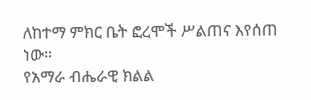ለከተማ ምክር ቤት ፎረሞች ሥልጠና እየሰጠ ነው።
የአማራ ብሔራዊ ክልል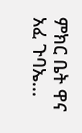ምክር ቤት ዋና አፈ ጉባኤ...